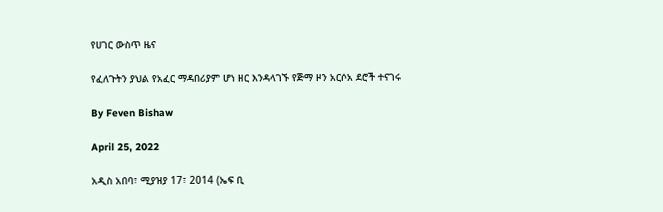የሀገር ውስጥ ዜና

የፈለጉትን ያህል የአፈር ማዳበሪያም ሆነ ዘር እንዳላገኙ የጅማ ዞን አርሶአ ደሮች ተናገሩ

By Feven Bishaw

April 25, 2022

አዲስ አበባ፣ ሚያዝያ 17፣ 2014 (ኤፍ ቢ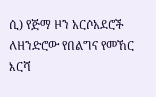ሲ) የጅማ ዞን አርሶአደሮች ለዘንድሮው የበልግና የመኸር እርሻ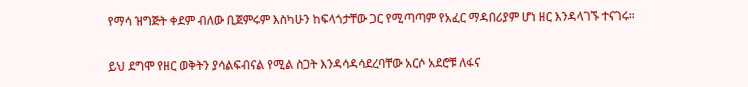የማሳ ዝግጅት ቀደም ብለው ቢጀምሩም እስካሁን ከፍላጎታቸው ጋር የሚጣጣም የአፈር ማዳበሪያም ሆነ ዘር እንዳላገኙ ተናገሩ።

ይህ ደግሞ የዘር ወቅትን ያሳልፍብናል የሚል ስጋት እንዳሳዳሳደረባቸው አርሶ አደሮቹ ለፋና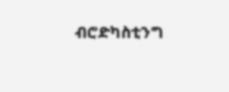ብሮድካስቲንግ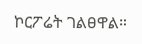ኮርፖሬት ገልፀዋል።